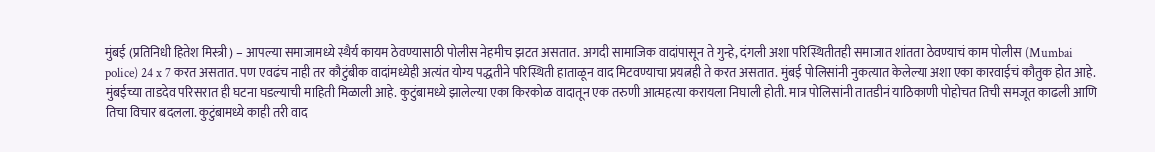मुंबई (प्रतिनिधी हितेश मिस्त्री) – आपल्या समाजामध्ये स्थैर्य कायम ठेवण्यासाठी पोलीस नेहमीच झटत असतात. अगदी सामाजिक वादांपासून ते गुन्हे, दंगली अशा परिस्थितीतही समाजात शांतता ठेवण्याचं काम पोलीस (Mumbai police) 24 x 7 करत असतात. पण एवढंच नाही तर कौटुंबीक वादांमध्येही अत्यंत योग्य पद्धतीने परिस्थिती हाताळून वाद मिटवण्याचा प्रयत्नही ते करत असतात. मुंबई पोलिसांनी नुकत्यात केलेल्या अशा एका कारवाईचं कौतुक होत आहे.
मुंबईच्या ताडदेव परिसरात ही घटना घडल्याची माहिती मिळाली आहे. कुटुंबामध्ये झालेल्या एका किरकोळ वादातून एक तरुणी आत्महत्या करायला निघाली होती. मात्र पोलिसांनी तातडीनं याठिकाणी पोहोचत तिची समजूत काढली आणि तिचा विचार बदलला. कुटुंबामध्ये काही तरी वाद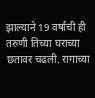झाल्याने 19 वर्षांची ही तरुणी तिच्या घराच्या छतावर चढली. रागाच्या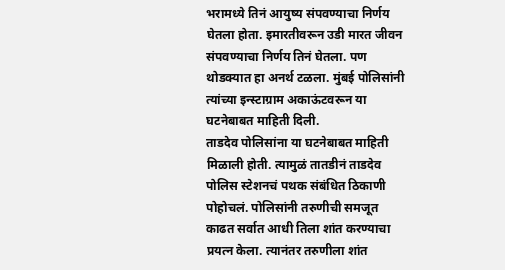भरामध्ये तिनं आयुष्य संपवण्याचा निर्णय घेतला होता. इमारतीवरून उडी मारत जीवन संपवण्याचा निर्णय तिनं घेतला. पण थोडक्यात हा अनर्थ टळला. मुंबई पोलिसांनी त्यांच्या इन्स्टाग्राम अकाऊंटवरून या घटनेबाबत माहिती दिली.
ताडदेव पोलिसांना या घटनेबाबत माहिती मिळाली होती. त्यामुळं तातडीनं ताडदेव पोलिस स्टेशनचं पथक संबंधित ठिकाणी पोहोचलं. पोलिसांनी तरुणीची समजूत काढत सर्वात आधी तिला शांत करण्याचा प्रयत्न केला. त्यानंतर तरुणीला शांत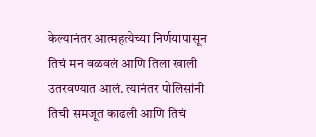केल्यानंतर आत्महत्येच्या निर्णयापासून तिचं मन वळवलं आणि तिला खाली उतरवण्यात आलं. त्यानंतर पोलिसांनी तिची समजूत काढली आणि तिचं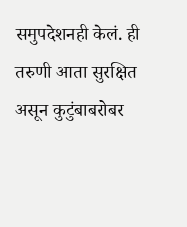समुपदेशनही केलं. ही तरुणी आता सुरक्षित असून कुटुंबाबरोबर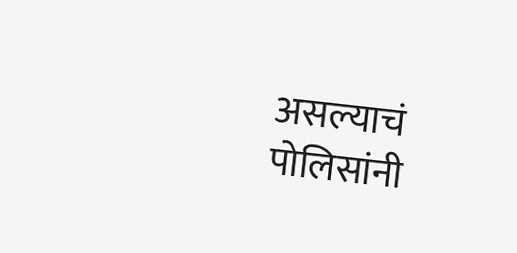असल्याचं पोलिसांनी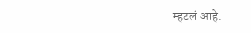म्हटलं आहे.